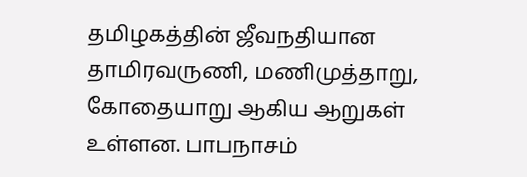தமிழகத்தின் ஜீவநதியான தாமிரவருணி, மணிமுத்தாறு, கோதையாறு ஆகிய ஆறுகள் உள்ளன. பாபநாசம்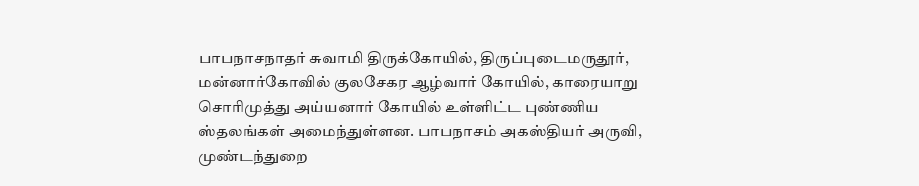பாபநாசநாதர் சுவாமி திருக்கோயில், திருப்புடைமருதூர், மன்னார்கோவில் குலசேகர ஆழ்வார் கோயில், காரையாறு சொரிமுத்து அய்யனார் கோயில் உள்ளிட்ட புண்ணிய ஸ்தலங்கள் அமைந்துள்ளன. பாபநாசம் அகஸ்தியர் அருவி, முண்டந்துறை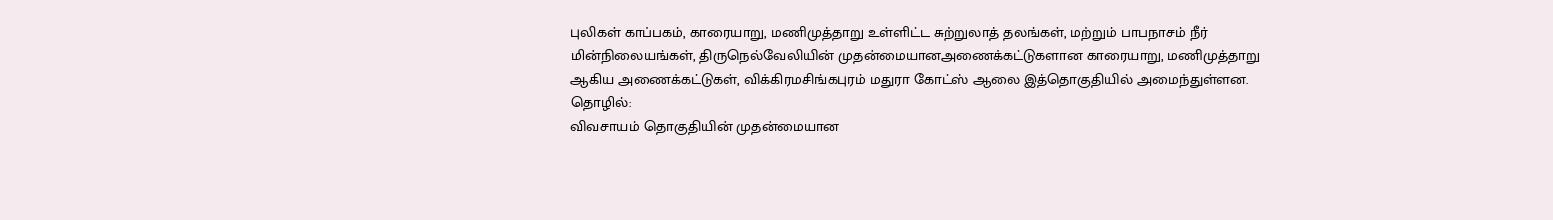புலிகள் காப்பகம், காரையாறு, மணிமுத்தாறு உள்ளிட்ட சுற்றுலாத் தலங்கள், மற்றும் பாபநாசம் நீர் மின்நிலையங்கள், திருநெல்வேலியின் முதன்மையானஅணைக்கட்டுகளான காரையாறு, மணிமுத்தாறு ஆகிய அணைக்கட்டுகள், விக்கிரமசிங்கபுரம் மதுரா கோட்ஸ் ஆலை இத்தொகுதியில் அமைந்துள்ளன.
தொழில்:
விவசாயம் தொகுதியின் முதன்மையான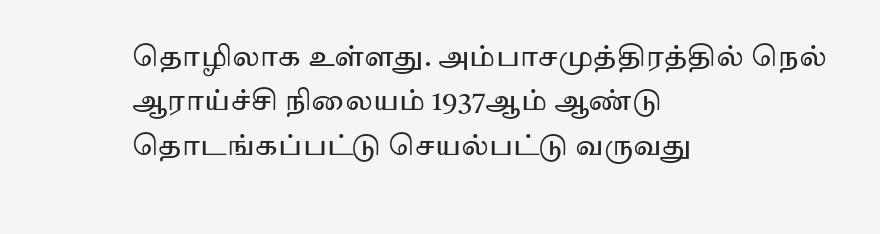தொழிலாக உள்ளது. அம்பாசமுத்திரத்தில் நெல் ஆராய்ச்சி நிலையம் 1937ஆம் ஆண்டு தொடங்கப்பட்டு செயல்பட்டு வருவது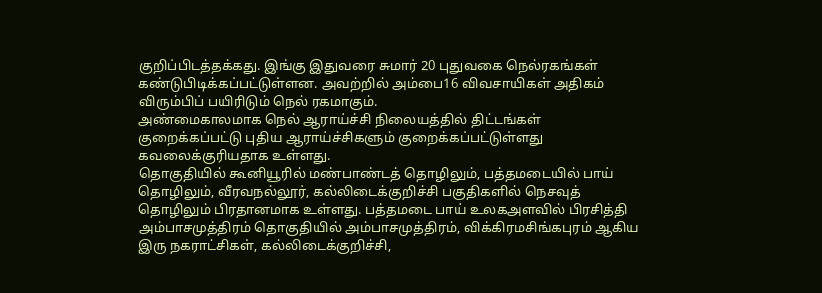குறிப்பிடத்தக்கது. இங்கு இதுவரை சுமார் 20 புதுவகை நெல்ரகங்கள் கண்டுபிடிக்கப்பட்டுள்ளன. அவற்றில் அம்பை16 விவசாயிகள் அதிகம் விரும்பிப் பயிரிடும் நெல் ரகமாகும்.
அண்மைகாலமாக நெல் ஆராய்ச்சி நிலையத்தில் திட்டங்கள் குறைக்கப்பட்டு புதிய ஆராய்ச்சிகளும் குறைக்கப்பட்டுள்ளது கவலைக்குரியதாக உள்ளது.
தொகுதியில் கூனியூரில் மண்பாண்டத் தொழிலும், பத்தமடையில் பாய் தொழிலும், வீரவநல்லூர், கல்லிடைக்குறிச்சி பகுதிகளில் நெசவுத் தொழிலும் பிரதானமாக உள்ளது. பத்தமடை பாய் உலகஅளவில் பிரசித்தி
அம்பாசமுத்திரம் தொகுதியில் அம்பாசமுத்திரம், விக்கிரமசிங்கபுரம் ஆகிய இரு நகராட்சிகள், கல்லிடைக்குறிச்சி,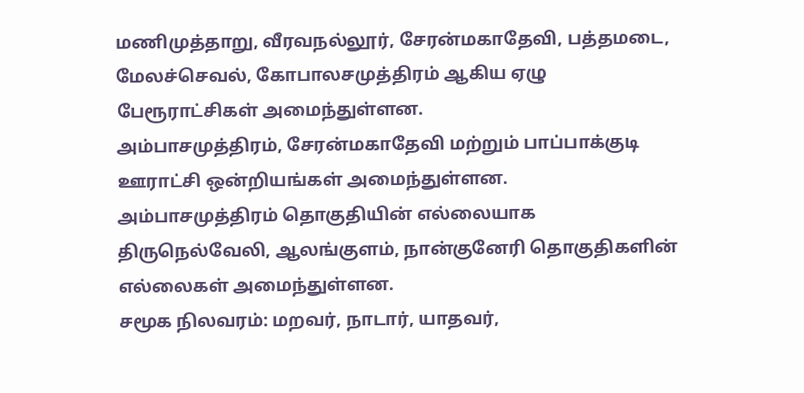மணிமுத்தாறு, வீரவநல்லூர், சேரன்மகாதேவி, பத்தமடை, மேலச்செவல், கோபாலசமுத்திரம் ஆகிய ஏழு பேரூராட்சிகள் அமைந்துள்ளன.
அம்பாசமுத்திரம், சேரன்மகாதேவி மற்றும் பாப்பாக்குடி ஊராட்சி ஒன்றியங்கள் அமைந்துள்ளன.
அம்பாசமுத்திரம் தொகுதியின் எல்லையாக திருநெல்வேலி, ஆலங்குளம், நான்குனேரி தொகுதிகளின் எல்லைகள் அமைந்துள்ளன.
சமூக நிலவரம்: மறவர், நாடார், யாதவர்,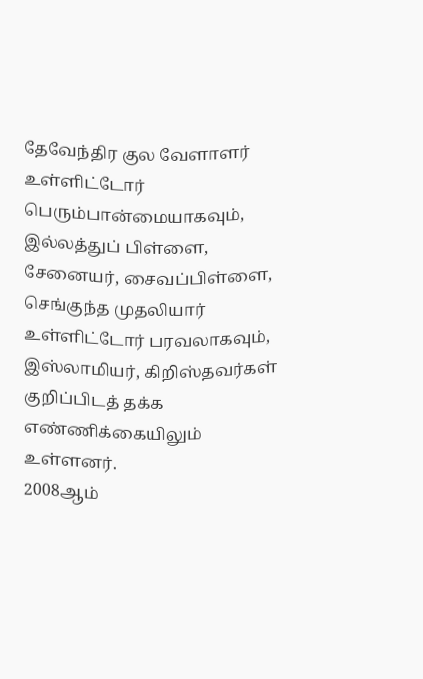தேவேந்திர குல வேளாளர் உள்ளிட்டோர் பெரும்பான்மையாகவும், இல்லத்துப் பிள்ளை, சேனையர், சைவப்பிள்ளை, செங்குந்த முதலியார் உள்ளிட்டோர் பரவலாகவும், இஸ்லாமியர், கிறிஸ்தவர்கள் குறிப்பிடத் தக்க எண்ணிக்கையிலும் உள்ளனர்.
2008ஆம்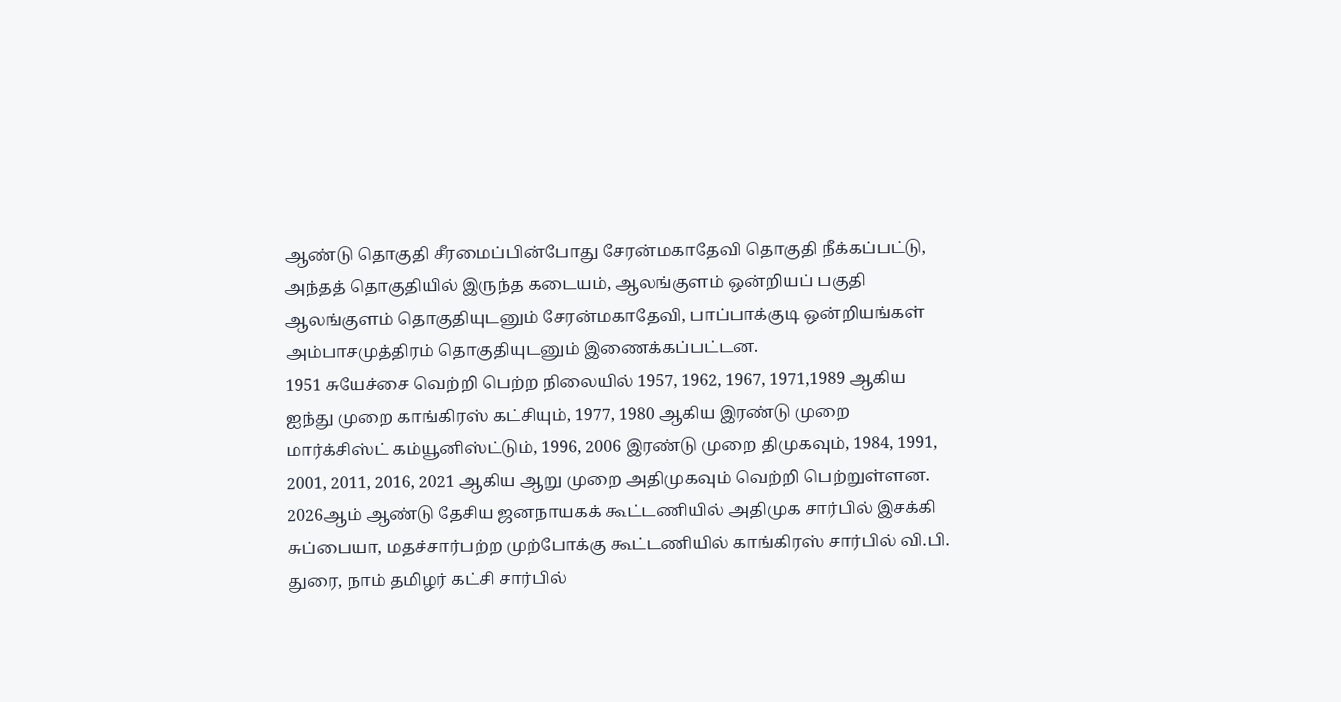ஆண்டு தொகுதி சீரமைப்பின்போது சேரன்மகாதேவி தொகுதி நீக்கப்பட்டு, அந்தத் தொகுதியில் இருந்த கடையம், ஆலங்குளம் ஒன்றியப் பகுதி ஆலங்குளம் தொகுதியுடனும் சேரன்மகாதேவி, பாப்பாக்குடி ஒன்றியங்கள் அம்பாசமுத்திரம் தொகுதியுடனும் இணைக்கப்பட்டன.
1951 சுயேச்சை வெற்றி பெற்ற நிலையில் 1957, 1962, 1967, 1971,1989 ஆகிய ஐந்து முறை காங்கிரஸ் கட்சியும், 1977, 1980 ஆகிய இரண்டு முறை மார்க்சிஸ்ட் கம்யூனிஸ்ட்டும், 1996, 2006 இரண்டு முறை திமுகவும், 1984, 1991, 2001, 2011, 2016, 2021 ஆகிய ஆறு முறை அதிமுகவும் வெற்றி பெற்றுள்ளன.
2026ஆம் ஆண்டு தேசிய ஜனநாயகக் கூட்டணியில் அதிமுக சார்பில் இசக்கி சுப்பையா, மதச்சார்பற்ற முற்போக்கு கூட்டணியில் காங்கிரஸ் சார்பில் வி.பி. துரை, நாம் தமிழர் கட்சி சார்பில்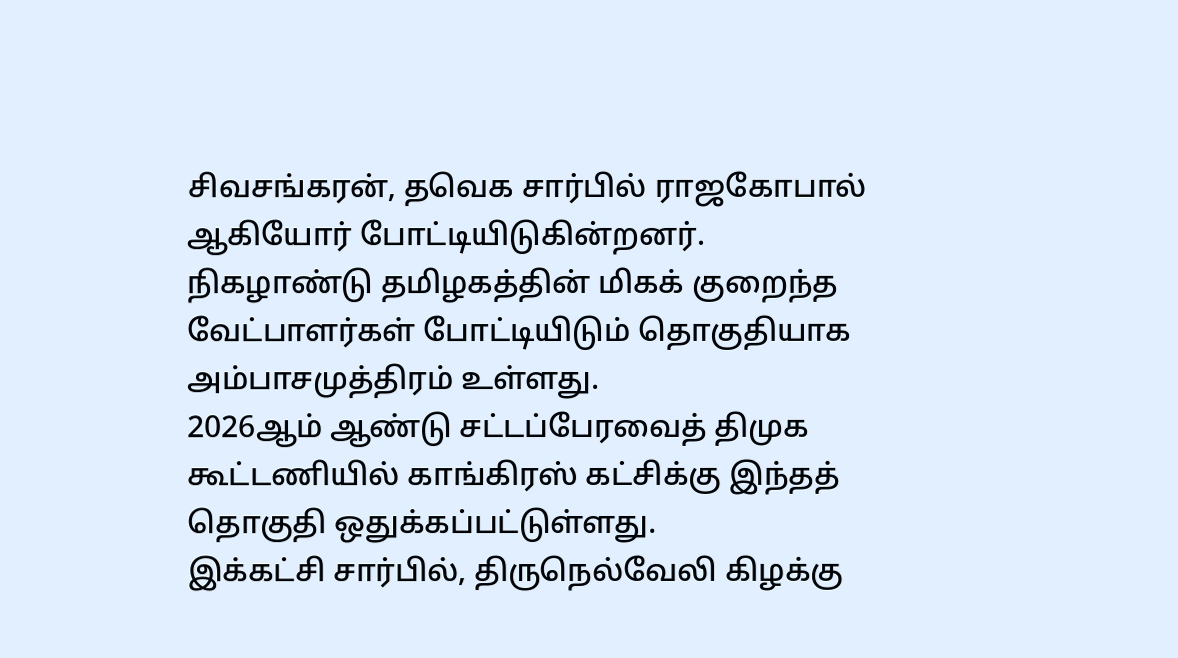சிவசங்கரன், தவெக சார்பில் ராஜகோபால் ஆகியோர் போட்டியிடுகின்றனர்.
நிகழாண்டு தமிழகத்தின் மிகக் குறைந்த வேட்பாளர்கள் போட்டியிடும் தொகுதியாக அம்பாசமுத்திரம் உள்ளது.
2026ஆம் ஆண்டு சட்டப்பேரவைத் திமுக கூட்டணியில் காங்கிரஸ் கட்சிக்கு இந்தத் தொகுதி ஒதுக்கப்பட்டுள்ளது.
இக்கட்சி சார்பில், திருநெல்வேலி கிழக்கு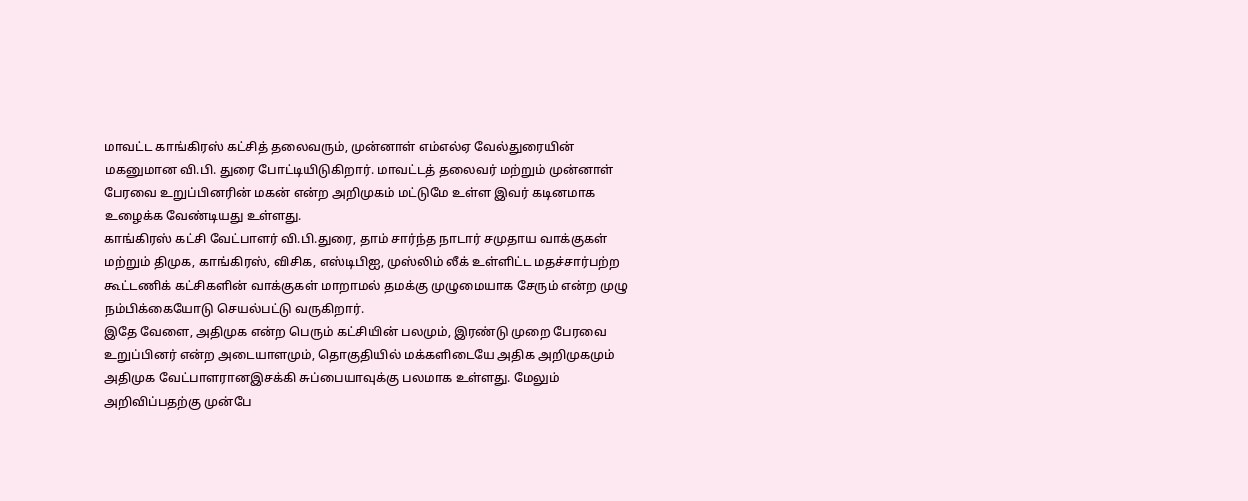மாவட்ட காங்கிரஸ் கட்சித் தலைவரும், முன்னாள் எம்எல்ஏ வேல்துரையின் மகனுமான வி.பி. துரை போட்டியிடுகிறார். மாவட்டத் தலைவர் மற்றும் முன்னாள் பேரவை உறுப்பினரின் மகன் என்ற அறிமுகம் மட்டுமே உள்ள இவர் கடினமாக உழைக்க வேண்டியது உள்ளது.
காங்கிரஸ் கட்சி வேட்பாளர் வி.பி.துரை, தாம் சார்ந்த நாடார் சமுதாய வாக்குகள் மற்றும் திமுக, காங்கிரஸ், விசிக, எஸ்டிபிஐ, முஸ்லிம் லீக் உள்ளிட்ட மதச்சார்பற்ற கூட்டணிக் கட்சிகளின் வாக்குகள் மாறாமல் தமக்கு முழுமையாக சேரும் என்ற முழு நம்பிக்கையோடு செயல்பட்டு வருகிறார்.
இதே வேளை, அதிமுக என்ற பெரும் கட்சியின் பலமும், இரண்டு முறை பேரவை உறுப்பினர் என்ற அடையாளமும், தொகுதியில் மக்களிடையே அதிக அறிமுகமும் அதிமுக வேட்பாளரானஇசக்கி சுப்பையாவுக்கு பலமாக உள்ளது. மேலும் அறிவிப்பதற்கு முன்பே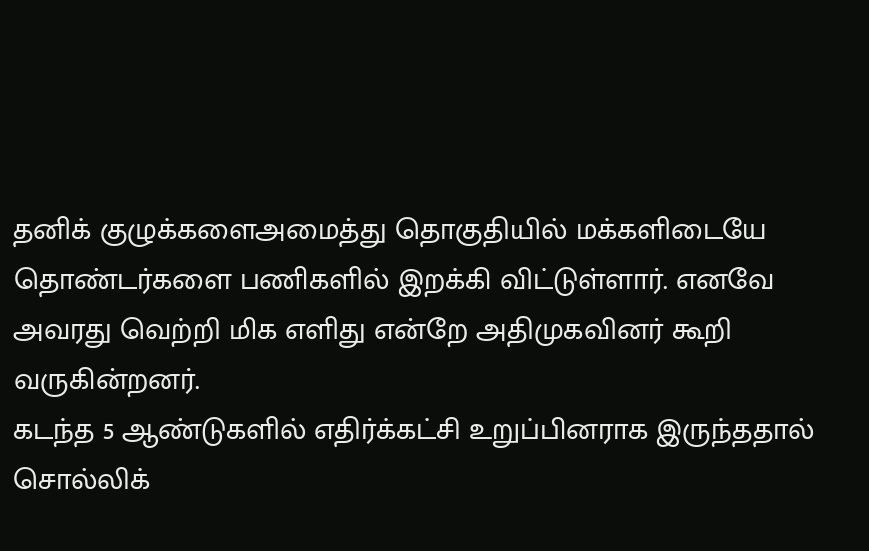தனிக் குழுக்களைஅமைத்து தொகுதியில் மக்களிடையே தொண்டர்களை பணிகளில் இறக்கி விட்டுள்ளார். எனவே அவரது வெற்றி மிக எளிது என்றே அதிமுகவினர் கூறி வருகின்றனர்.
கடந்த 5 ஆண்டுகளில் எதிர்க்கட்சி உறுப்பினராக இருந்ததால் சொல்லிக்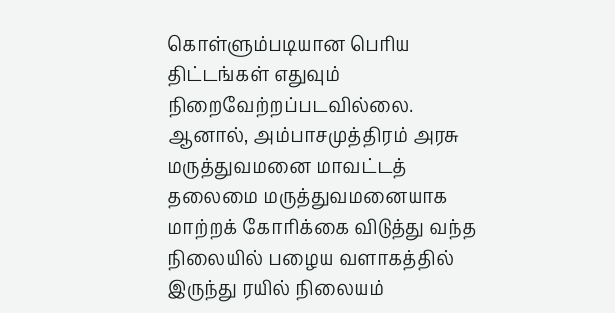கொள்ளும்படியான பெரிய திட்டங்கள் எதுவும் நிறைவேற்றப்படவில்லை.
ஆனால், அம்பாசமுத்திரம் அரசு மருத்துவமனை மாவட்டத் தலைமை மருத்துவமனையாக மாற்றக் கோரிக்கை விடுத்து வந்த நிலையில் பழைய வளாகத்தில் இருந்து ரயில் நிலையம்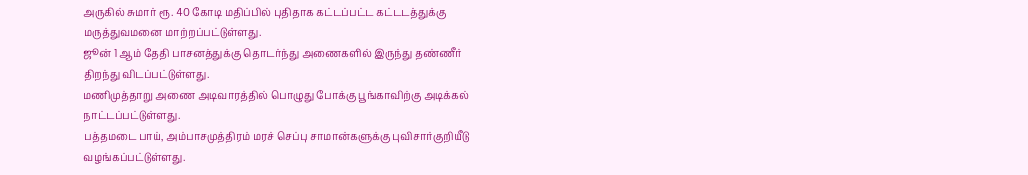அருகில் சுமார் ரூ. 40 கோடி மதிப்பில் புதிதாக கட்டப்பட்ட கட்டடத்துக்கு மருத்துவமனை மாற்றப்பட்டுள்ளது.
ஜூன் 1 ஆம் தேதி பாசனத்துக்கு தொடர்ந்து அணைகளில் இருந்து தண்ணீர் திறந்து விடப்பட்டுள்ளது.
மணிமுத்தாறு அணை அடிவாரத்தில் பொழுது போக்கு பூங்காவிற்கு அடிக்கல் நாட்டப்பட்டுள்ளது.
பத்தமடை பாய், அம்பாசமுத்திரம் மரச் செப்பு சாமான்களுக்கு புவிசார்குறியீடு வழங்கப்பட்டுள்ளது.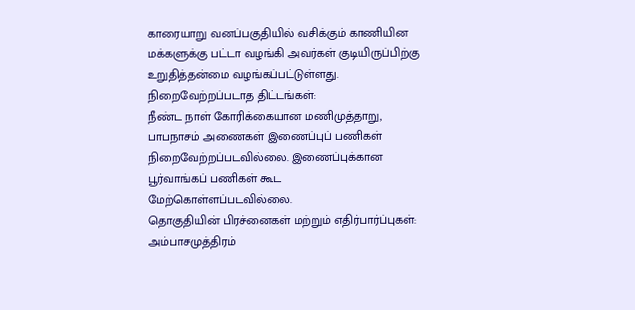காரையாறு வனப்பகுதியில் வசிக்கும் காணியின மக்களுக்கு பட்டா வழங்கி அவர்கள் குடியிருப்பிற்கு உறுதித்தன்மை வழங்கப்பட்டுள்ளது.
நிறைவேற்றப்படாத திட்டங்கள்:
நீண்ட நாள் கோரிக்கையான மணிமுத்தாறு, பாபநாசம் அணைகள் இணைப்புப் பணிகள் நிறைவேற்றப்படவில்லை. இணைப்புக்கான பூர்வாங்கப் பணிகள் கூட மேற்கொள்ளப்படவில்லை.
தொகுதியின் பிரச்னைகள் மற்றும் எதிர்பார்ப்புகள்:
அம்பாசமுத்திரம்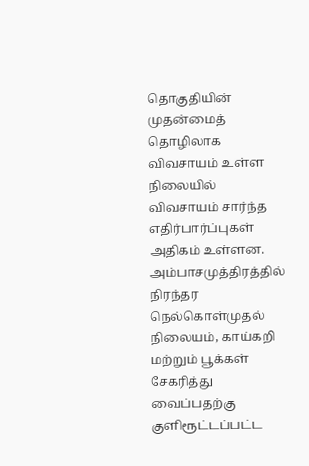தொகுதியின் முதன்மைத் தொழிலாக விவசாயம் உள்ள நிலையில் விவசாயம் சார்ந்த எதிர்பார்ப்புகள் அதிகம் உள்ளன. அம்பாசமுத்திரத்தில் நிரந்தர நெல்கொள்முதல் நிலையம், காய்கறி மற்றும் பூக்கள் சேகரித்து வைப்பதற்கு குளிரூட்டப்பட்ட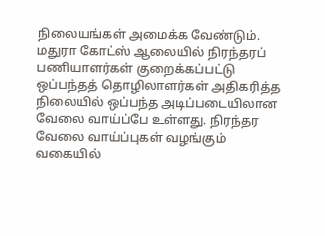நிலையங்கள் அமைக்க வேண்டும்.
மதுரா கோட்ஸ் ஆலையில் நிரந்தரப் பணியாளர்கள் குறைக்கப்பட்டு ஒப்பந்தத் தொழிலாளர்கள் அதிகரித்த நிலையில் ஒப்பந்த அடிப்படையிலான வேலை வாய்ப்பே உள்ளது. நிரந்தர வேலை வாய்ப்புகள் வழங்கும் வகையில்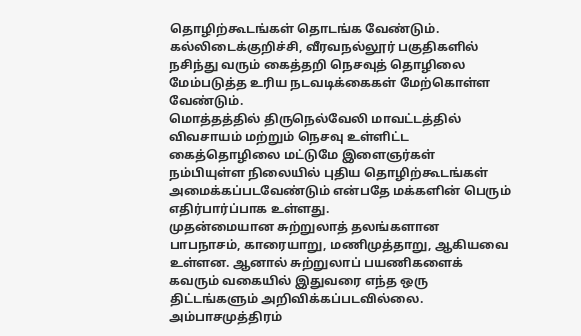தொழிற்கூடங்கள் தொடங்க வேண்டும்.
கல்லிடைக்குறிச்சி, வீரவநல்லூர் பகுதிகளில் நசிந்து வரும் கைத்தறி நெசவுத் தொழிலை மேம்படுத்த உரிய நடவடிக்கைகள் மேற்கொள்ள வேண்டும்.
மொத்தத்தில் திருநெல்வேலி மாவட்டத்தில் விவசாயம் மற்றும் நெசவு உள்ளிட்ட கைத்தொழிலை மட்டுமே இளைஞர்கள் நம்பியுள்ள நிலையில் புதிய தொழிற்கூடங்கள் அமைக்கப்படவேண்டும் என்பதே மக்களின் பெரும் எதிர்பார்ப்பாக உள்ளது.
முதன்மையான சுற்றுலாத் தலங்களான பாபநாசம், காரையாறு, மணிமுத்தாறு, ஆகியவை உள்ளன. ஆனால் சுற்றுலாப் பயணிகளைக் கவரும் வகையில் இதுவரை எந்த ஒரு திட்டங்களும் அறிவிக்கப்படவில்லை.
அம்பாசமுத்திரம்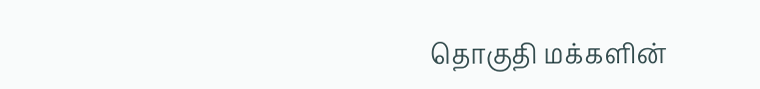தொகுதி மக்களின்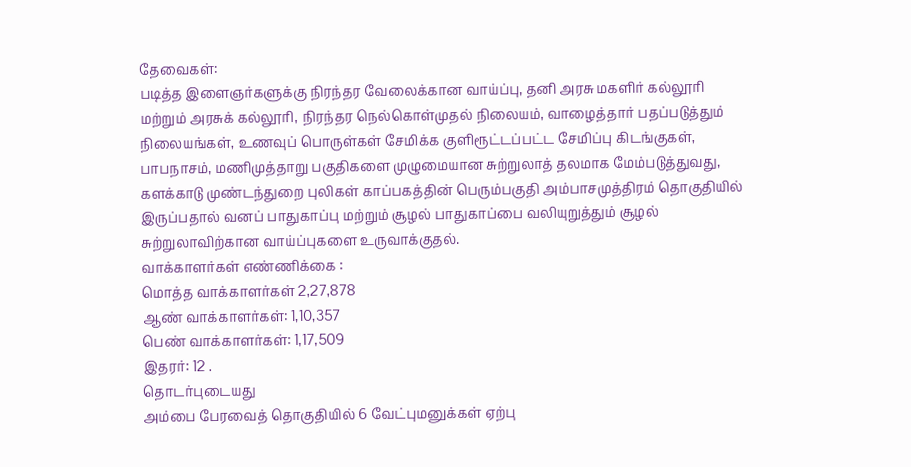தேவைகள்:
படித்த இளைஞர்களுக்கு நிரந்தர வேலைக்கான வாய்ப்பு, தனி அரசு மகளிர் கல்லூரி மற்றும் அரசுக் கல்லூரி, நிரந்தர நெல்கொள்முதல் நிலையம், வாழைத்தார் பதப்படுத்தும் நிலையங்கள், உணவுப் பொருள்கள் சேமிக்க குளிரூட்டப்பட்ட சேமிப்பு கிடங்குகள், பாபநாசம், மணிமுத்தாறு பகுதிகளை முழுமையான சுற்றுலாத் தலமாக மேம்படுத்துவது, களக்காடு முண்டந்துறை புலிகள் காப்பகத்தின் பெரும்பகுதி அம்பாசமுத்திரம் தொகுதியில் இருப்பதால் வனப் பாதுகாப்பு மற்றும் சூழல் பாதுகாப்பை வலியுறுத்தும் சூழல் சுற்றுலாவிற்கான வாய்ப்புகளை உருவாக்குதல்.
வாக்காளர்கள் எண்ணிக்கை :
மொத்த வாக்காளர்கள் 2,27,878
ஆண் வாக்காளர்கள்: 1,10,357
பெண் வாக்காளர்கள்: 1,17,509
இதரர்: 12 .
தொடர்புடையது
அம்பை பேரவைத் தொகுதியில் 6 வேட்புமனுக்கள் ஏற்பு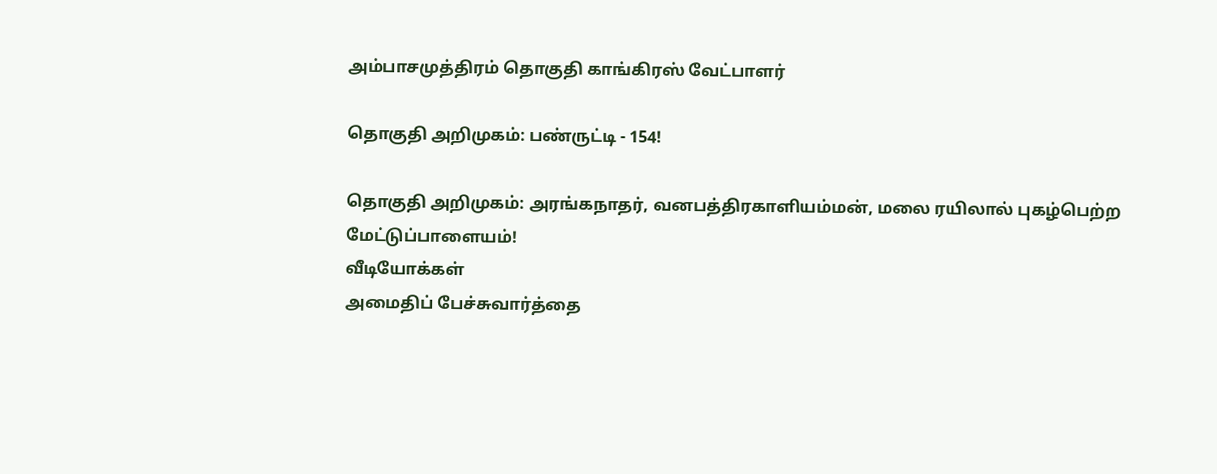அம்பாசமுத்திரம் தொகுதி காங்கிரஸ் வேட்பாளர்

தொகுதி அறிமுகம்: பண்ருட்டி - 154!

தொகுதி அறிமுகம்: அரங்கநாதர், வனபத்திரகாளியம்மன், மலை ரயிலால் புகழ்பெற்ற மேட்டுப்பாளையம்!
வீடியோக்கள்
அமைதிப் பேச்சுவார்த்தை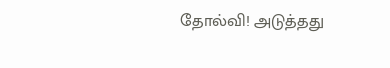தோல்வி! அடுத்தது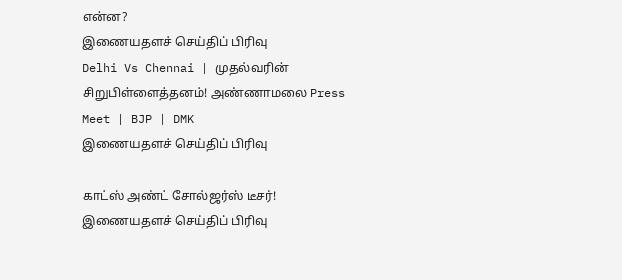என்ன?
இணையதளச் செய்திப் பிரிவு
Delhi Vs Chennai | முதல்வரின் சிறுபிள்ளைத்தனம்! அண்ணாமலை Press Meet | BJP | DMK
இணையதளச் செய்திப் பிரிவு

காட்ஸ் அண்ட் சோல்ஜர்ஸ் டீசர்!
இணையதளச் செய்திப் பிரிவு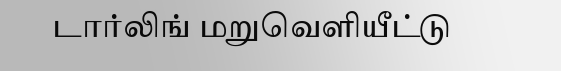டார்லிங் மறுவெளியீட்டு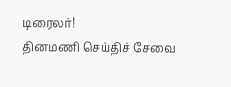டிரைலர்!
தினமணி செய்திச் சேவை